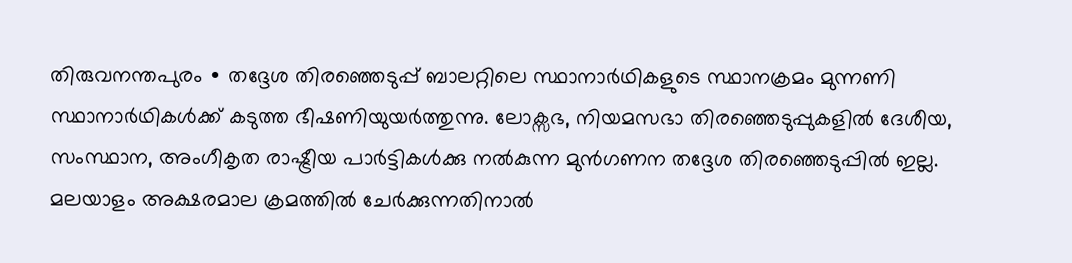തിരുവനന്തപുരം ∙ തദ്ദേശ തിരഞ്ഞെടുപ്പ് ബാലറ്റിലെ സ്ഥാനാർഥികളുടെ സ്ഥാനക്രമം മുന്നണി സ്ഥാനാർഥികൾക്ക് കടുത്ത ഭീഷണിയുയർത്തുന്നു. ലോക്സഭ, നിയമസഭാ തിരഞ്ഞെടുപ്പുകളിൽ ദേശീയ, സംസ്ഥാന, അംഗീകൃത രാഷ്ട്രീയ പാർട്ടികൾക്കു നൽകുന്ന മുൻഗണന തദ്ദേശ തിരഞ്ഞെടുപ്പിൽ ഇല്ല. മലയാളം അക്ഷരമാല ക്രമത്തിൽ ചേർക്കുന്നതിനാൽ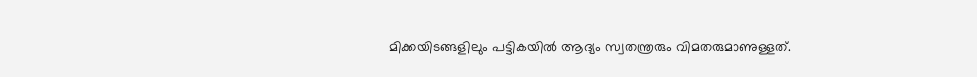മിക്കയിടങ്ങളിലും പട്ടികയിൽ ആദ്യം സ്വതന്ത്രരും വിമതരുമാണുള്ളത്.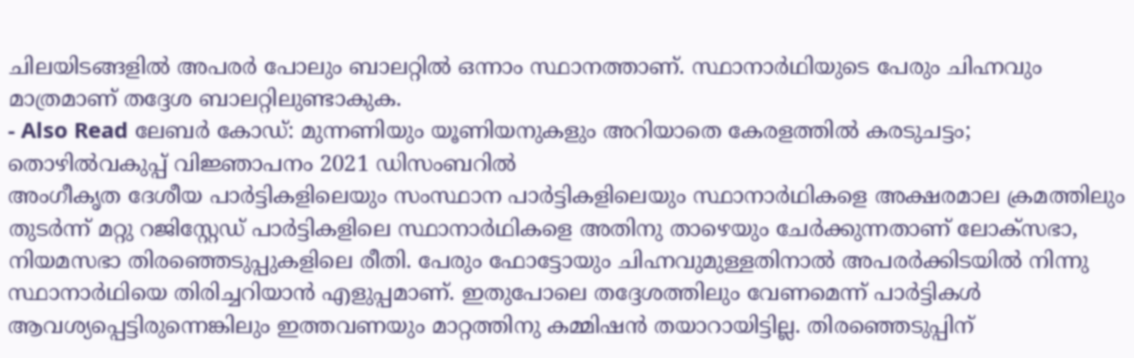ചിലയിടങ്ങളിൽ അപരർ പോലും ബാലറ്റിൽ ഒന്നാം സ്ഥാനത്താണ്. സ്ഥാനാർഥിയുടെ പേരും ചിഹ്നവും മാത്രമാണ് തദ്ദേശ ബാലറ്റിലുണ്ടാകുക.
- Also Read ലേബർ കോഡ്: മുന്നണിയും യൂണിയനുകളും അറിയാതെ കേരളത്തിൽ കരടുചട്ടം; തൊഴിൽവകുപ്പ് വിജ്ഞാപനം 2021 ഡിസംബറിൽ
അംഗീകൃത ദേശീയ പാർട്ടികളിലെയും സംസ്ഥാന പാർട്ടികളിലെയും സ്ഥാനാർഥികളെ അക്ഷരമാല ക്രമത്തിലും തുടർന്ന് മറ്റു റജിസ്റ്റേഡ് പാർട്ടികളിലെ സ്ഥാനാർഥികളെ അതിനു താഴെയും ചേർക്കുന്നതാണ് ലോക്സഭാ, നിയമസഭാ തിരഞ്ഞെടുപ്പുകളിലെ രീതി. പേരും ഫോട്ടോയും ചിഹ്നവുമുള്ളതിനാൽ അപരർക്കിടയിൽ നിന്നു സ്ഥാനാർഥിയെ തിരിച്ചറിയാൻ എളുപ്പമാണ്. ഇതുപോലെ തദ്ദേശത്തിലും വേണമെന്ന് പാർട്ടികൾ ആവശ്യപ്പെട്ടിരുന്നെങ്കിലും ഇത്തവണയും മാറ്റത്തിനു കമ്മിഷൻ തയാറായിട്ടില്ല. തിരഞ്ഞെടുപ്പിന്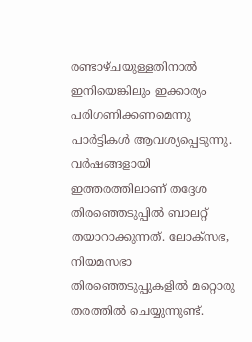രണ്ടാഴ്ചയുള്ളതിനാൽ ഇനിയെങ്കിലും ഇക്കാര്യം പരിഗണിക്കണമെന്നു പാർട്ടികൾ ആവശ്യപ്പെടുന്നു.
വർഷങ്ങളായി ഇത്തരത്തിലാണ് തദ്ദേശ തിരഞ്ഞെടുപ്പിൽ ബാലറ്റ് തയാറാക്കുന്നത്. ലോക്സഭ, നിയമസഭാ തിരഞ്ഞെടുപ്പുകളിൽ മറ്റൊരു തരത്തിൽ ചെയ്യുന്നുണ്ട്.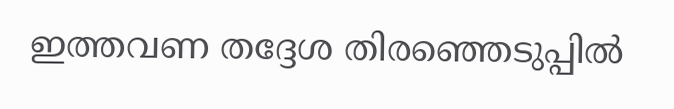ഇത്തവണ തദ്ദേശ തിരഞ്ഞെടുപ്പിൽ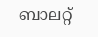ബാലറ്റ്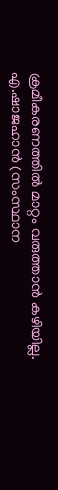ക്രമീകരണത്തിൽ മാറ്റം വരുത്താൻ കഴിയില്ല.
എ.ഷാജഹാൻ (സംസ്ഥാന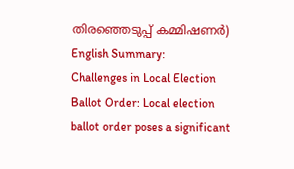തിരഞ്ഞെടുപ്പ് കമ്മിഷണർ) English Summary:
Challenges in Local Election Ballot Order: Local election ballot order poses a significant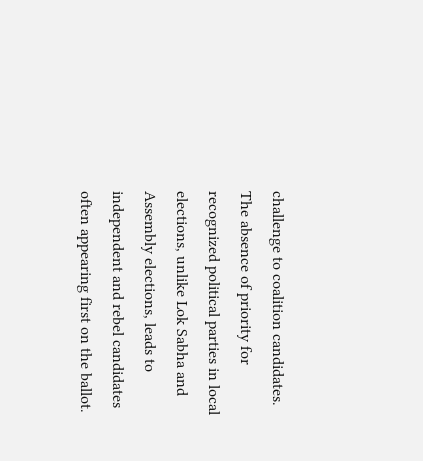challenge to coalition candidates. The absence of priority for recognized political parties in local elections, unlike Lok Sabha and Assembly elections, leads to independent and rebel candidates often appearing first on the ballot.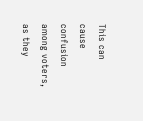This can cause confusion among voters, as they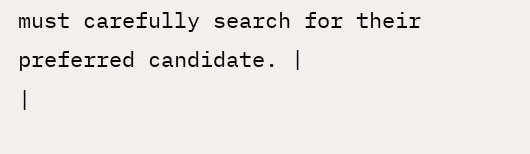must carefully search for their preferred candidate. |
|